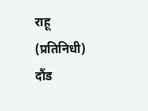राहू (प्रतिनिधी)
दौंड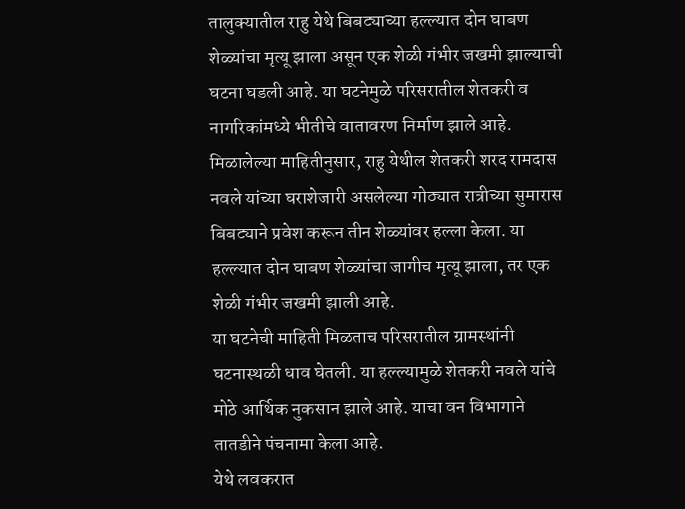तालुक्यातील राहु येथे बिबट्याच्या हल्ल्यात दोन घाबण शेळ्यांचा मृत्यू झाला असून एक शेळी गंभीर जखमी झाल्याची घटना घडली आहे. या घटनेमुळे परिसरातील शेतकरी व नागरिकांमध्ये भीतीचे वातावरण निर्माण झाले आहे.
मिळालेल्या माहितीनुसार, राहु येथील शेतकरी शरद रामदास नवले यांच्या घराशेजारी असलेल्या गोठ्यात रात्रीच्या सुमारास बिबट्याने प्रवेश करून तीन शेळ्यांवर हल्ला केला. या हल्ल्यात दोन घाबण शेळ्यांचा जागीच मृत्यू झाला, तर एक शेळी गंभीर जखमी झाली आहे.
या घटनेची माहिती मिळताच परिसरातील ग्रामस्थांनी घटनास्थळी धाव घेतली. या हल्ल्यामुळे शेतकरी नवले यांचे मोठे आर्थिक नुकसान झाले आहे. याचा वन विभागाने तातडीने पंचनामा केला आहे.
येथे लवकरात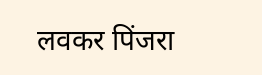लवकर पिंजरा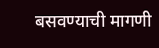बसवण्याची मागणी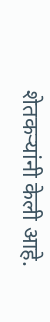शेतकऱ्यांनी केली आहे.